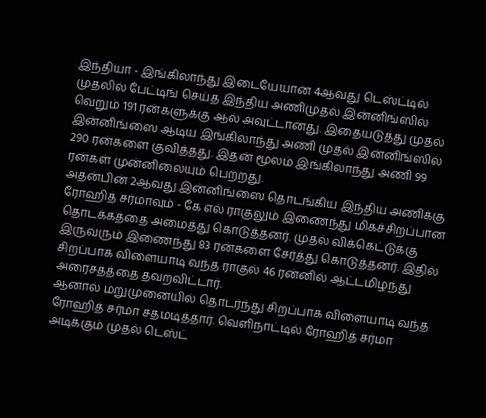இந்தியா - இங்கிலாந்து இடையேயான 4ஆவது டெஸ்ட்டில் முதலில் பேட்டிங் செய்த இந்திய அணிமுதல் இன்னிங்ஸில் வெறும் 191 ரன்களுக்கு ஆல் அவுட்டானது. இதையடுத்து முதல் இன்னிங்ஸை ஆடிய இங்கிலாந்து அணி முதல் இன்னிங்ஸில் 290 ரன்களை குவித்தது. இதன் மூலம் இங்கிலாந்து அணி 99 ரன்கள் முன்னிலையும் பெற்றது.
அதன்பின் 2ஆவது இன்னிங்ஸை தொடங்கிய இந்திய அணிக்கு ரோஹித் சர்மாவும் - கே எல் ராகுலும் இணைந்து மிகச்சிறப்பான தொடக்கத்தை அமைத்து கொடுத்தனர். முதல் விக்கெட்டுக்கு இருவரும் இணைந்து 83 ரன்களை சேர்த்து கொடுத்தனர். இதில் சிறப்பாக விளையாடி வந்த ராகுல் 46 ரன்னில் ஆட்டமிழந்து அரைசதத்தை தவறவிட்டார்.
ஆனால் மறுமுனையில் தொடர்ந்து சிறப்பாக விளையாடி வந்த ரோஹித் சர்மா சதமடித்தார். வெளிநாட்டில் ரோஹித் சர்மா அடிக்கும் முதல் டெஸ்ட்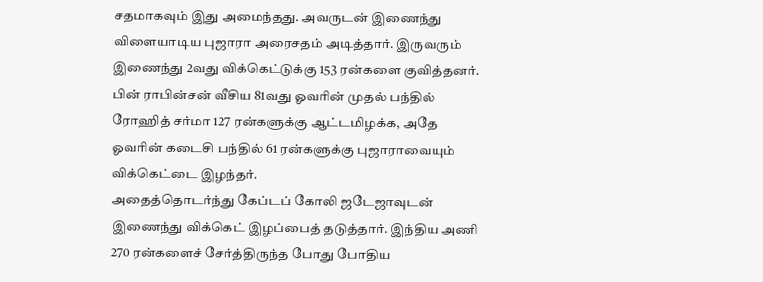சதமாகவும் இது அமைந்தது. அவருடன் இணைந்து விளையாடிய புஜாரா அரைசதம் அடித்தார். இருவரும் இணைந்து 2வது விக்கெட்டுக்கு 153 ரன்களை குவித்தனர்.
பின் ராபின்சன் வீசிய 81வது ஓவரின் முதல் பந்தில் ரோஹித் சர்மா 127 ரன்களுக்கு ஆட்டமிழக்க, அதே ஓவரின் கடைசி பந்தில் 61 ரன்களுக்கு புஜாராவையும் விக்கெட்டை இழந்தர்.
அதைத்தொடர்ந்து கேப்டப் கோலி ஜடேஜாவுடன் இணைந்து விக்கெட் இழப்பைத் தடுத்தார். இந்திய அணி 270 ரன்களைச் சேர்த்திருந்த போது போதிய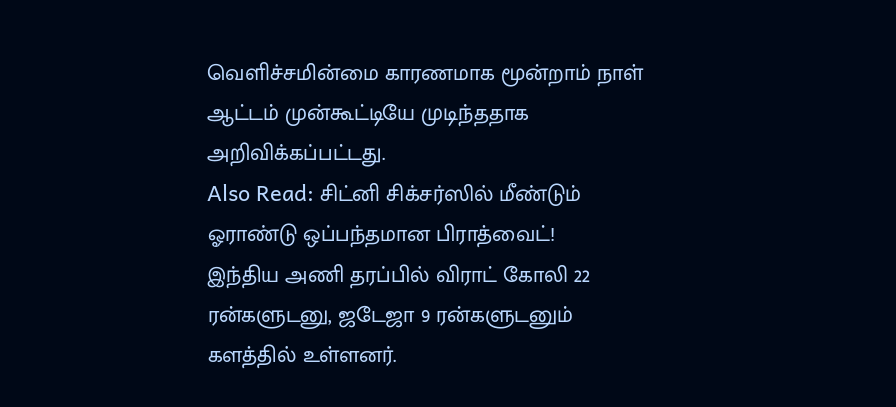வெளிச்சமின்மை காரணமாக மூன்றாம் நாள் ஆட்டம் முன்கூட்டியே முடிந்ததாக அறிவிக்கப்பட்டது.
Also Read: சிட்னி சிக்சர்ஸில் மீண்டும் ஓராண்டு ஒப்பந்தமான பிராத்வைட்!
இந்திய அணி தரப்பில் விராட் கோலி 22 ரன்களுடனு, ஜடேஜா 9 ரன்களுடனும் களத்தில் உள்ளனர்.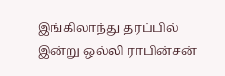இங்கிலாந்து தரப்பில் இன்று ஒல்லி ராபின்சன்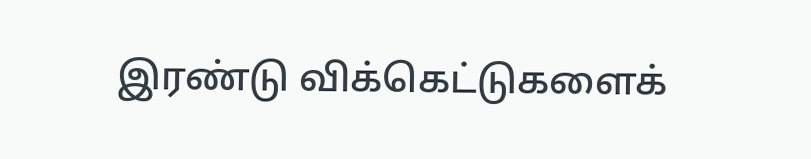இரண்டு விக்கெட்டுகளைக்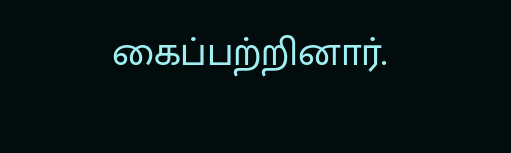கைப்பற்றினார்.